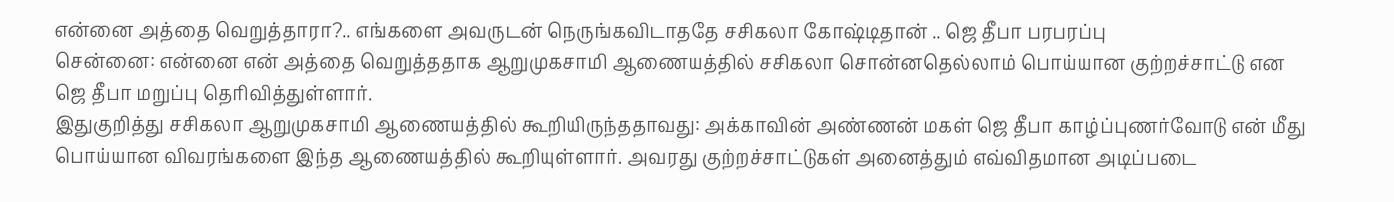என்னை அத்தை வெறுத்தாரா?.. எங்களை அவருடன் நெருங்கவிடாததே சசிகலா கோஷ்டிதான் .. ஜெ தீபா பரபரப்பு
சென்னை: என்னை என் அத்தை வெறுத்ததாக ஆறுமுகசாமி ஆணையத்தில் சசிகலா சொன்னதெல்லாம் பொய்யான குற்றச்சாட்டு என ஜெ தீபா மறுப்பு தெரிவித்துள்ளார்.
இதுகுறித்து சசிகலா ஆறுமுகசாமி ஆணையத்தில் கூறியிருந்ததாவது: அக்காவின் அண்ணன் மகள் ஜெ தீபா காழ்ப்புணர்வோடு என் மீது பொய்யான விவரங்களை இந்த ஆணையத்தில் கூறியுள்ளார். அவரது குற்றச்சாட்டுகள் அனைத்தும் எவ்விதமான அடிப்படை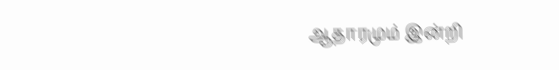ஆதாரமும் இன்றி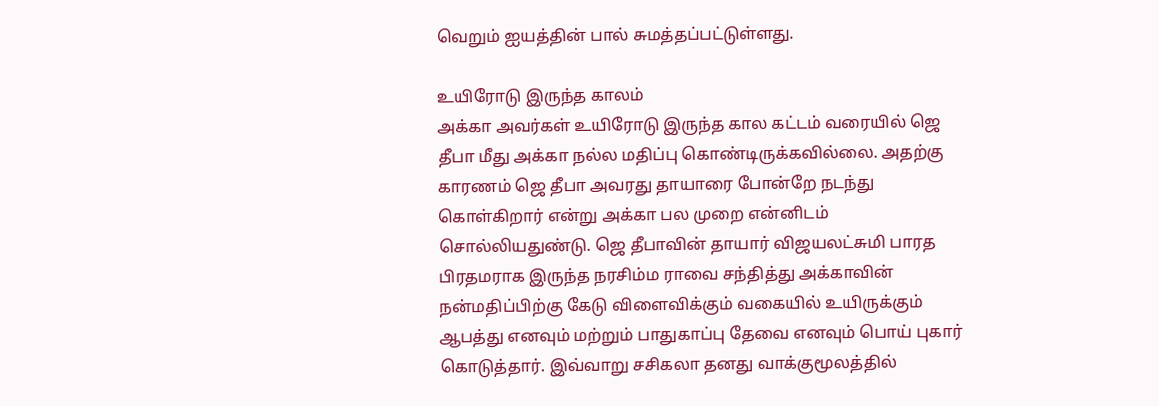வெறும் ஐயத்தின் பால் சுமத்தப்பட்டுள்ளது.

உயிரோடு இருந்த காலம்
அக்கா அவர்கள் உயிரோடு இருந்த கால கட்டம் வரையில் ஜெ தீபா மீது அக்கா நல்ல மதிப்பு கொண்டிருக்கவில்லை. அதற்கு காரணம் ஜெ தீபா அவரது தாயாரை போன்றே நடந்து கொள்கிறார் என்று அக்கா பல முறை என்னிடம் சொல்லியதுண்டு. ஜெ தீபாவின் தாயார் விஜயலட்சுமி பாரத பிரதமராக இருந்த நரசிம்ம ராவை சந்தித்து அக்காவின் நன்மதிப்பிற்கு கேடு விளைவிக்கும் வகையில் உயிருக்கும் ஆபத்து எனவும் மற்றும் பாதுகாப்பு தேவை எனவும் பொய் புகார் கொடுத்தார். இவ்வாறு சசிகலா தனது வாக்குமூலத்தில்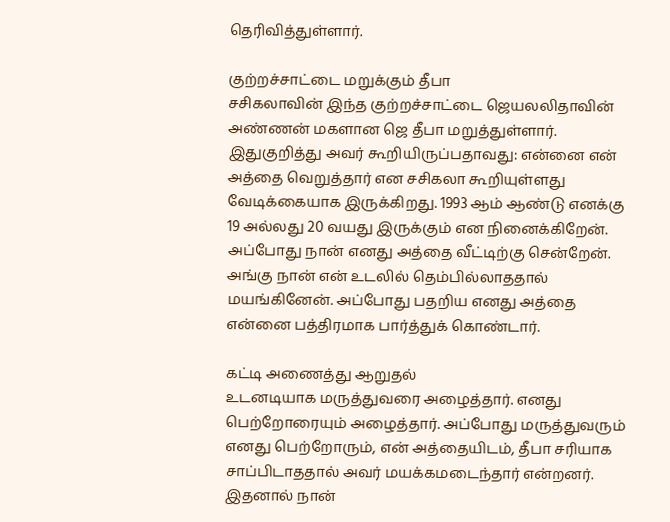தெரிவித்துள்ளார்.

குற்றச்சாட்டை மறுக்கும் தீபா
சசிகலாவின் இந்த குற்றச்சாட்டை ஜெயலலிதாவின் அண்ணன் மகளான ஜெ தீபா மறுத்துள்ளார். இதுகுறித்து அவர் கூறியிருப்பதாவது: என்னை என் அத்தை வெறுத்தார் என சசிகலா கூறியுள்ளது வேடிக்கையாக இருக்கிறது. 1993 ஆம் ஆண்டு எனக்கு 19 அல்லது 20 வயது இருக்கும் என நினைக்கிறேன். அப்போது நான் எனது அத்தை வீட்டிற்கு சென்றேன். அங்கு நான் என் உடலில் தெம்பில்லாததால் மயங்கினேன். அப்போது பதறிய எனது அத்தை என்னை பத்திரமாக பார்த்துக் கொண்டார்.

கட்டி அணைத்து ஆறுதல்
உடனடியாக மருத்துவரை அழைத்தார். எனது பெற்றோரையும் அழைத்தார். அப்போது மருத்துவரும் எனது பெற்றோரும், என் அத்தையிடம், தீபா சரியாக சாப்பிடாததால் அவர் மயக்கமடைந்தார் என்றனர். இதனால் நான்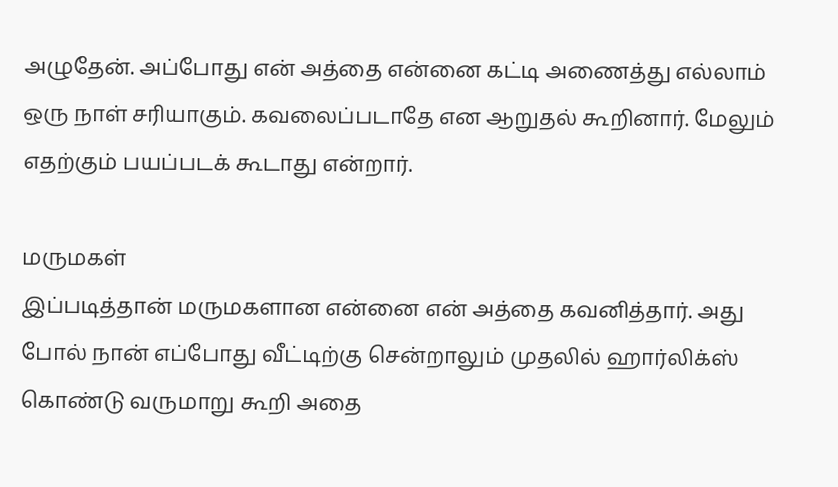அழுதேன். அப்போது என் அத்தை என்னை கட்டி அணைத்து எல்லாம் ஒரு நாள் சரியாகும். கவலைப்படாதே என ஆறுதல் கூறினார். மேலும் எதற்கும் பயப்படக் கூடாது என்றார்.

மருமகள்
இப்படித்தான் மருமகளான என்னை என் அத்தை கவனித்தார். அது போல் நான் எப்போது வீட்டிற்கு சென்றாலும் முதலில் ஹார்லிக்ஸ் கொண்டு வருமாறு கூறி அதை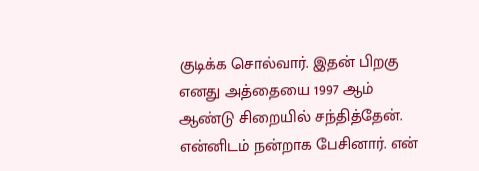குடிக்க சொல்வார். இதன் பிறகு எனது அத்தையை 1997 ஆம் ஆண்டு சிறையில் சந்தித்தேன். என்னிடம் நன்றாக பேசினார். என்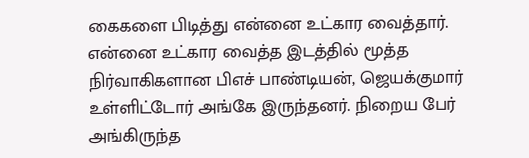கைகளை பிடித்து என்னை உட்கார வைத்தார். என்னை உட்கார வைத்த இடத்தில் மூத்த நிர்வாகிகளான பிஎச் பாண்டியன், ஜெயக்குமார் உள்ளிட்டோர் அங்கே இருந்தனர். நிறைய பேர் அங்கிருந்த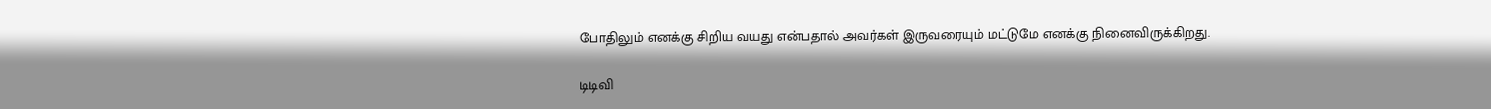போதிலும் எனக்கு சிறிய வயது என்பதால் அவர்கள் இருவரையும் மட்டுமே எனக்கு நினைவிருக்கிறது.

டிடிவி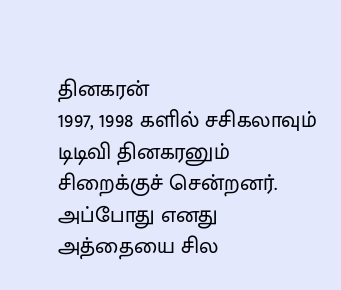தினகரன்
1997, 1998 களில் சசிகலாவும் டிடிவி தினகரனும் சிறைக்குச் சென்றனர். அப்போது எனது அத்தையை சில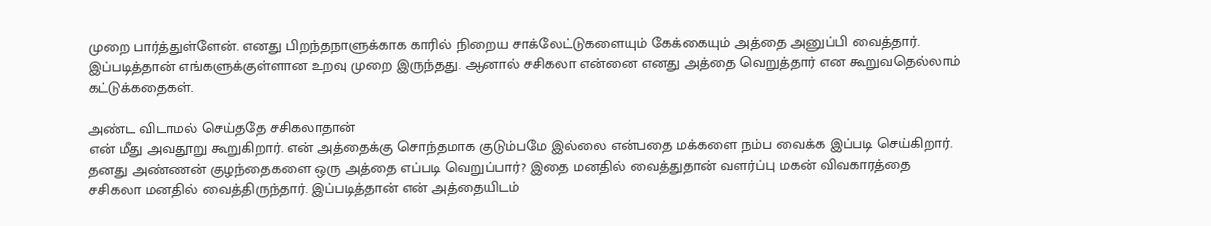முறை பார்த்துள்ளேன். எனது பிறந்தநாளுக்காக காரில் நிறைய சாக்லேட்டுகளையும் கேக்கையும் அத்தை அனுப்பி வைத்தார். இப்படித்தான் எங்களுக்குள்ளான உறவு முறை இருந்தது. ஆனால் சசிகலா என்னை எனது அத்தை வெறுத்தார் என கூறுவதெல்லாம் கட்டுக்கதைகள்.

அண்ட விடாமல் செய்ததே சசிகலாதான்
என் மீது அவதூறு கூறுகிறார். என் அத்தைக்கு சொந்தமாக குடும்பமே இல்லை என்பதை மக்களை நம்ப வைக்க இப்படி செய்கிறார். தனது அண்ணன் குழந்தைகளை ஒரு அத்தை எப்படி வெறுப்பார்? இதை மனதில் வைத்துதான் வளர்ப்பு மகன் விவகாரத்தை சசிகலா மனதில் வைத்திருந்தார். இப்படித்தான் என் அத்தையிடம்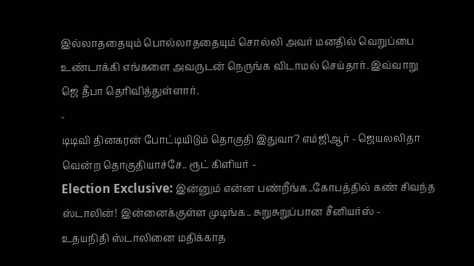இல்லாததையும் பொல்லாததையும் சொல்லி அவர் மனதில் வெறுப்பை உண்டாக்கி எங்களை அவருடன் நெருங்க விடாமல் செய்தார். இவ்வாறு ஜெ தீபா தெரிவித்துள்ளார்.
-
டிடிவி தினகரன் போட்டியிடும் தொகுதி இதுவா? எம்ஜிஆர் - ஜெயலலிதா வென்ற தொகுதியாச்சே.. ரூட் கிளியர் -
Election Exclusive: இன்னும் என்ன பண்றீங்க..கோபத்தில் கண் சிவந்த ஸ்டாலின்! இன்னைக்குள்ள முடிங்க.. சுறுசுறுப்பான சீனியர்ஸ் -
உதயநிதி ஸ்டாலினை மதிக்காத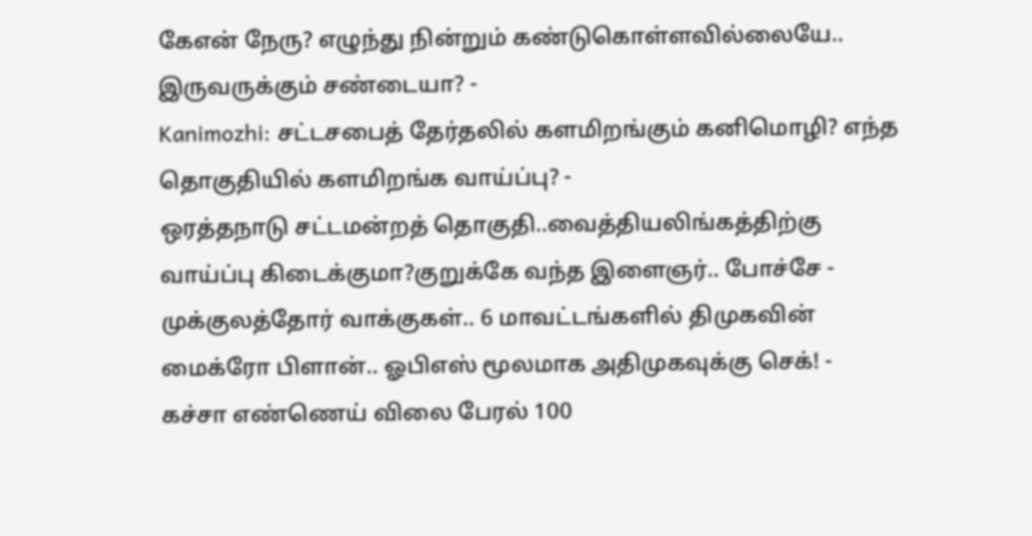கேஎன் நேரு? எழுந்து நின்றும் கண்டுகொள்ளவில்லையே.. இருவருக்கும் சண்டையா? -
Kanimozhi: சட்டசபைத் தேர்தலில் களமிறங்கும் கனிமொழி? எந்த தொகுதியில் களமிறங்க வாய்ப்பு? -
ஒரத்தநாடு சட்டமன்றத் தொகுதி..வைத்தியலிங்கத்திற்கு வாய்ப்பு கிடைக்குமா?குறுக்கே வந்த இளைஞர்.. போச்சே -
முக்குலத்தோர் வாக்குகள்.. 6 மாவட்டங்களில் திமுகவின் மைக்ரோ பிளான்.. ஓபிஎஸ் மூலமாக அதிமுகவுக்கு செக்! -
கச்சா எண்ணெய் விலை பேரல் 100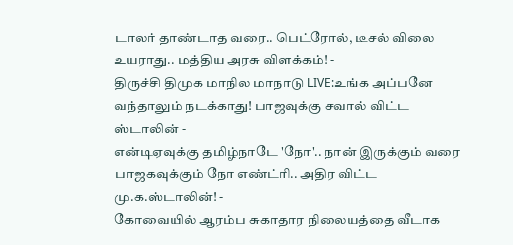டாலர் தாண்டாத வரை.. பெட்ரோல், டீசல் விலை உயராது.. மத்திய அரசு விளக்கம்! -
திருச்சி திமுக மாநில மாநாடு LIVE:உங்க அப்பனே வந்தாலும் நடக்காது! பாஜவுக்கு சவால் விட்ட ஸ்டாலின் -
என்டிஏவுக்கு தமிழ்நாடே 'நோ'.. நான் இருக்கும் வரை பாஜகவுக்கும் நோ எண்ட்ரி.. அதிர விட்ட மு.க.ஸ்டாலின்! -
கோவையில் ஆரம்ப சுகாதார நிலையத்தை வீடாக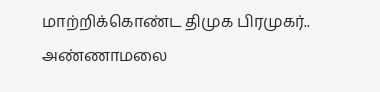மாற்றிக்கொண்ட திமுக பிரமுகர்.. அண்ணாமலை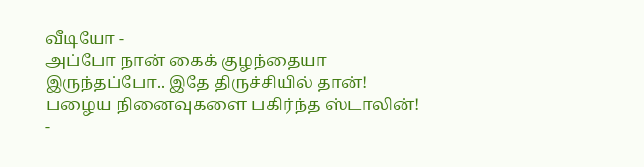வீடியோ -
அப்போ நான் கைக் குழந்தையா இருந்தப்போ.. இதே திருச்சியில் தான்! பழைய நினைவுகளை பகிர்ந்த ஸ்டாலின்! -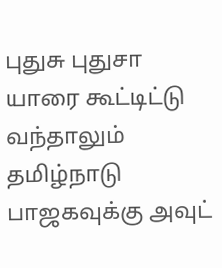புதுசு புதுசா யாரை கூட்டிட்டு வந்தாலும் தமிழ்நாடு பாஜகவுக்கு அவுட்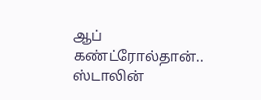ஆப் கண்ட்ரோல்தான்.. ஸ்டாலின்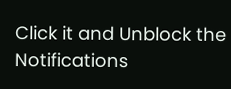Click it and Unblock the Notifications